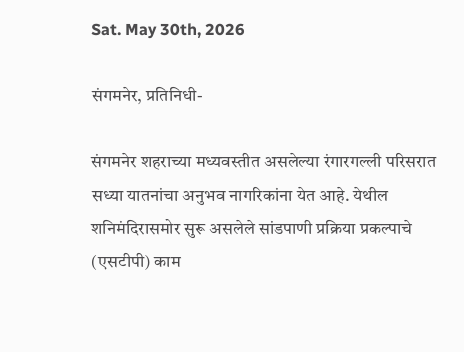Sat. May 30th, 2026

संगमनेर, प्रतिनिधी-

संगमनेर शहराच्या मध्यवस्तीत असलेल्या रंगारगल्ली परिसरात सध्या यातनांचा अनुभव नागरिकांना येत आहे. येथील शनिमंदिरासमोर सुरू असलेले सांडपाणी प्रक्रिया प्रकल्पाचे (एसटीपी) काम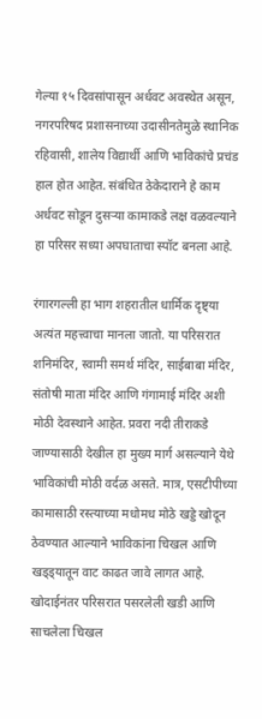गेल्या १५ दिवसांपासून अर्धवट अवस्थेत असून, नगरपरिषद प्रशासनाच्या उदासीनतेमुळे स्थानिक रहिवासी, शालेय विद्यार्थी आणि भाविकांचे प्रचंड हाल होत आहेत. संबंधित ठेकेदाराने हे काम अर्धवट सोडून दुसऱ्या कामाकडे लक्ष वळवल्याने हा परिसर सध्या अपघाताचा स्पॉट बनला आहे.

रंगारगल्ली हा भाग शहरातील धार्मिक दृष्ट्या अत्यंत महत्त्वाचा मानला जातो. या परिसरात शनिमंदिर, स्वामी समर्थ मंदिर, साईबाबा मंदिर, संतोषी माता मंदिर आणि गंगामाई मंदिर अशी मोठी देवस्थाने आहेत. प्रवरा नदी तीराकडे जाण्यासाठी देखील हा मुख्य मार्ग असल्याने येथे भाविकांची मोठी वर्दळ असते. मात्र, एसटीपीच्या कामासाठी रस्त्याच्या मधोमध मोठे खड्डे खोदून ठेवण्यात आल्याने भाविकांना चिखल आणि खड्ड्यातून वाट काढत जावे लागत आहे. खोदाईनंतर परिसरात पसरलेली खडी आणि साचलेला चिखल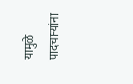यामुळे पादचाऱ्यांना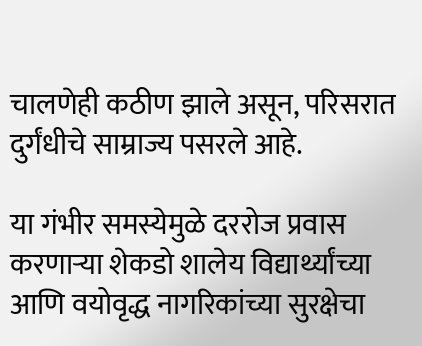चालणेही कठीण झाले असून, परिसरात दुर्गंधीचे साम्राज्य पसरले आहे.

या गंभीर समस्येमुळे दररोज प्रवास करणाऱ्या शेकडो शालेय विद्यार्थ्यांच्या आणि वयोवृद्ध नागरिकांच्या सुरक्षेचा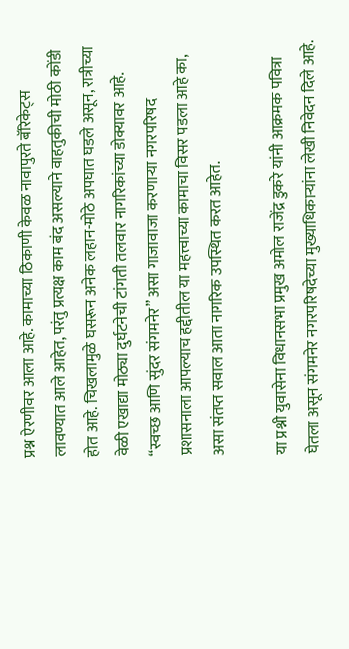प्रश्न ऐरणीवर आला आहे. कामाच्या ठिकाणी केवळ नावापुरते बॅरिकेट्स लावण्यात आले आहेत, परंतु प्रत्यक्ष काम बंद असल्याने वाहतुकीची मोठी कोंडी होत आहे. चिखलामुळे घसरून अनेक लहान-मोठे अपघात घडले असून, रात्रीच्या वेळी एखाद्या मोठ्या दुर्घटनेची टांगती तलवार नागरिकांच्या डोक्यावर आहे. “स्वच्छ आणि सुंदर संगमनेर” असा गाजावाजा करणाऱ्या नगरपरिषद प्रशासनाला आपल्याच हद्दीतील या महत्त्वाच्या कामाचा विसर पडला आहे का, असा संतप्त सवाल आता नागरिक उपस्थित करत आहेत.

या प्रश्नी युवासेना विधानसभा प्रमुख अमोल राजेंद्र डुकरे यांनी आक्रमक पवित्रा घेतला असून संगमनेर नगरपरिषदेच्या मुख्याधिकाऱ्यांना लेखी निवेदन दिले आहे.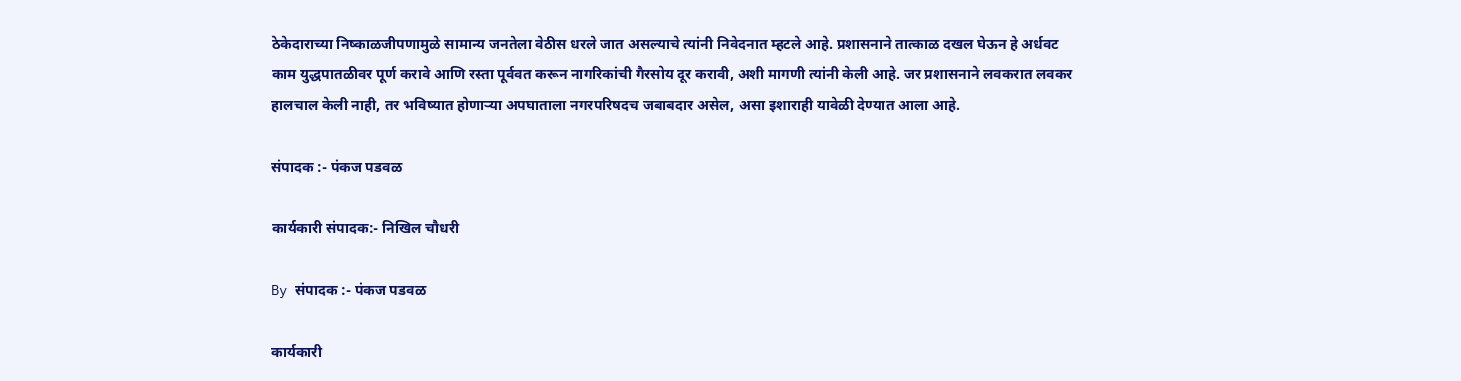ठेकेदाराच्या निष्काळजीपणामुळे सामान्य जनतेला वेठीस धरले जात असल्याचे त्यांनी निवेदनात म्हटले आहे. प्रशासनाने तात्काळ दखल घेऊन हे अर्धवट काम युद्धपातळीवर पूर्ण करावे आणि रस्ता पूर्ववत करून नागरिकांची गैरसोय दूर करावी, अशी मागणी त्यांनी केली आहे. जर प्रशासनाने लवकरात लवकर हालचाल केली नाही, तर भविष्यात होणाऱ्या अपघाताला नगरपरिषदच जबाबदार असेल, असा इशाराही यावेळी देण्यात आला आहे.

संपादक :- पंकज पडवळ

कार्यकारी संपादक:- निखिल चौधरी

By संपादक :- पंकज पडवळ

कार्यकारी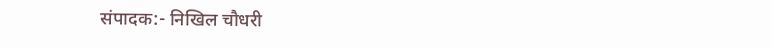संपादक:- निखिल चौधरी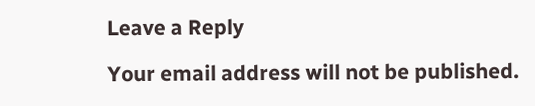Leave a Reply

Your email address will not be published.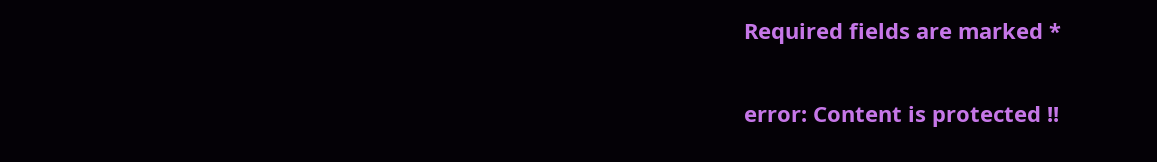Required fields are marked *

error: Content is protected !!